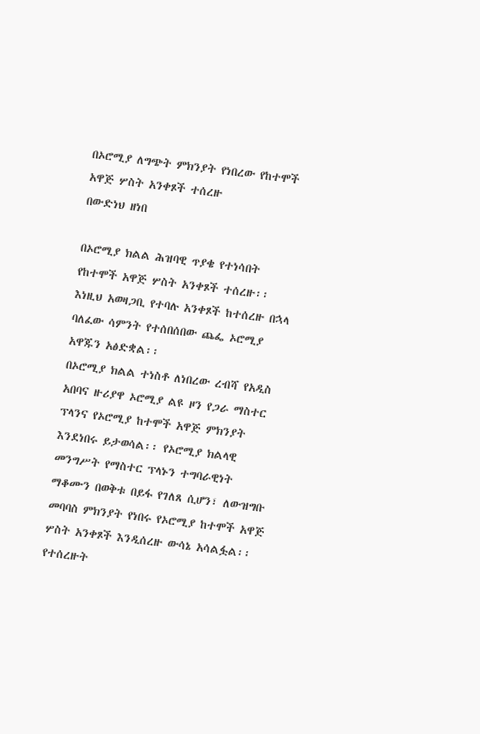በኦሮሚያ ለግጭት ምክንያት የነበረው የከተሞች አዋጅ ሦስት አንቀጾች ተሰረዙ
በውድነህ ዘነበ

በኦሮሚያ ክልል ሕዝባዊ ጥያቄ የተነሳበት የከተሞች አዋጅ ሦስት አንቀጾች ተሰረዙ፡፡ እነዚህ አወዛጋቢ የተባሉ አንቀጾች ከተሰረዙ በኋላ ባለፈው ሳምንት የተሰበሰበው ጨፌ ኦሮሚያ አዋጁን አፅድቋል፡፡
በኦሮሚያ ክልል ተነስቶ ለነበረው ረብሻ የአዲስ አበባና ዙሪያዋ ኦሮሚያ ልዩ ዞን የጋራ ማስተር ፕላንና የኦሮሚያ ከተሞች አዋጅ ምክንያት እንደነበሩ ይታወሳል፡፡ የኦሮሚያ ክልላዊ መንግሥት የማስተር ፕላኑን ተግባራዊነት ማቆሙን በወቅቱ በይፋ የገለጸ ሲሆን፣ ለውዝግቡ መባባስ ምክንያት የነበሩ የኦሮሚያ ከተሞች አዋጅ ሦስት አንቀጾች እንዲሰረዙ ውሳኔ አሳልፏል፡፡
የተሰረዙት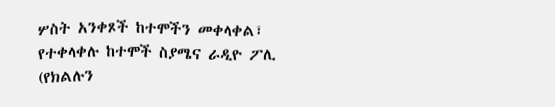ሦስት አንቀጾች ከተሞችን መቀላቀል፣ የተቀላቀሉ ከተሞች ስያሜና ራዲዮ ፖሊ (የክልሉን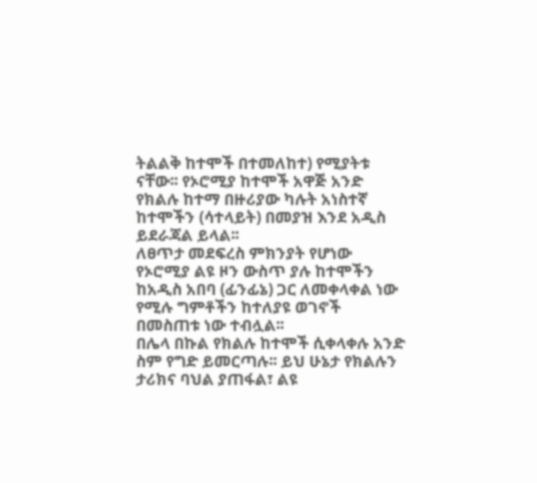ትልልቅ ከተሞች በተመለከተ) የሚያትቱ ናቸው፡፡ የኦሮሚያ ከተሞች አዋጅ አንድ የክልሉ ከተማ በዙሪያው ካሉት አነስተኛ ከተሞችን (ሳተላይት) በመያዝ እንደ አዲስ ይደራጃል ይላል፡፡
ለፀጥታ መደፍረስ ምክንያት የሆነው የኦሮሚያ ልዩ ዞን ውስጥ ያሉ ከተሞችን ከአዲስ አበባ (ፊንፊኔ) ጋር ለመቀላቀል ነው የሚሉ ግምቶችን ከተለያዩ ወገኖች በመስጠቱ ነው ተብሏል፡፡
በሌላ በኩል የክልሉ ከተሞች ሲቀላቀሉ አንድ ስም የግድ ይመርጣሉ፡፡ ይህ ሁኔታ የክልሉን ታሪክና ባህል ያጠፋል፣ ልዩ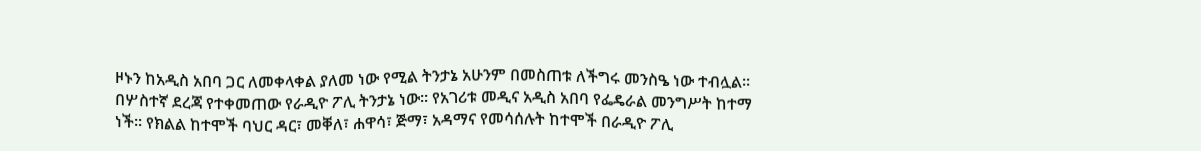ዞኑን ከአዲስ አበባ ጋር ለመቀላቀል ያለመ ነው የሚል ትንታኔ አሁንም በመስጠቱ ለችግሩ መንስዔ ነው ተብሏል፡፡
በሦስተኛ ደረጃ የተቀመጠው የራዲዮ ፖሊ ትንታኔ ነው፡፡ የአገሪቱ መዲና አዲስ አበባ የፌዴራል መንግሥት ከተማ ነች፡፡ የክልል ከተሞች ባህር ዳር፣ መቐለ፣ ሐዋሳ፣ ጅማ፣ አዳማና የመሳሰሉት ከተሞች በራዲዮ ፖሊ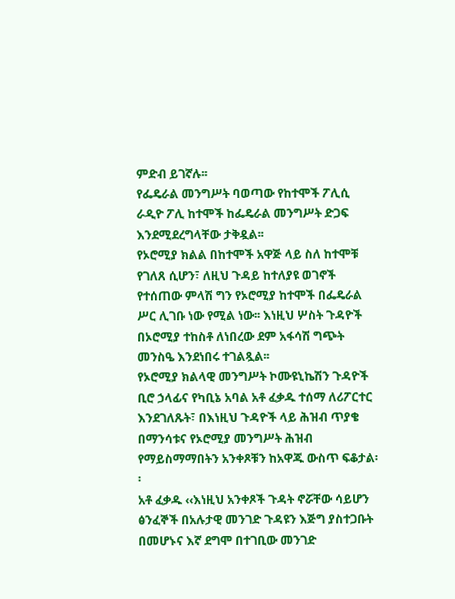ምድብ ይገኛሉ፡፡
የፌዴራል መንግሥት ባወጣው የከተሞች ፖሊሲ ራዲዮ ፖሊ ከተሞች ከፌዴራል መንግሥት ድጋፍ እንደሚደረግላቸው ታቅዷል፡፡
የኦሮሚያ ክልል በከተሞች አዋጅ ላይ ስለ ከተሞቹ የገለጸ ሲሆን፣ ለዚህ ጉዳይ ከተለያዩ ወገኖች የተሰጠው ምላሽ ግን የኦሮሚያ ከተሞች በፌዴራል ሥር ሊገቡ ነው የሚል ነው፡፡ እነዚህ ሦስት ጉዳዮች በኦሮሚያ ተከስቶ ለነበረው ደም አፋሳሽ ግጭት መንስዔ እንደነበሩ ተገልጿል፡፡
የኦሮሚያ ክልላዊ መንግሥት ኮሙዩኒኬሽን ጉዳዮች ቢሮ ኃላፊና የካቢኔ አባል አቶ ፈቃዱ ተሰማ ለሪፖርተር እንደገለጹት፣ በእነዚህ ጉዳዮች ላይ ሕዝብ ጥያቄ በማንሳቱና የኦሮሚያ መንግሥት ሕዝብ የማይስማማበትን አንቀጾቹን ከአዋጁ ውስጥ ፍቆታል፡፡
አቶ ፈቃዱ ‹‹እነዚህ አንቀጾች ጉዳት ኖሯቸው ሳይሆን ፅንፈኞች በአሉታዊ መንገድ ጉዳዩን እጅግ ያስተጋቡት በመሆኑና እኛ ደግሞ በተገቢው መንገድ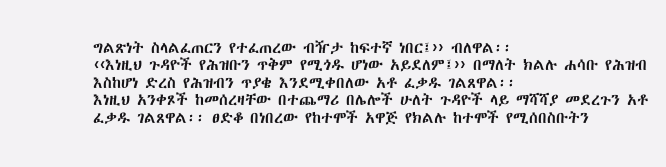ግልጽነት ስላልፈጠርን የተፈጠረው ብዥታ ከፍተኛ ነበር፤›› ብለዋል፡፡
‹‹እነዚህ ጉዳዮች የሕዝቡን ጥቅም የሚጎዱ ሆነው አይደለም፤›› በማለት ክልሉ ሐሳቡ የሕዝብ እስከሆነ ድረስ የሕዝብን ጥያቄ እንደሚቀበለው አቶ ፈቃዱ ገልጸዋል፡፡
እነዚህ አንቀጾች ከመሰረዛቸው በተጨማሪ በሌሎች ሁለት ጉዳዮች ላይ ማሻሻያ መደረጉን አቶ ፈቃዱ ገልጸዋል፡፡ ፀድቆ በነበረው የከተሞች አዋጅ የክልሉ ከተሞች የሚሰበስቡትን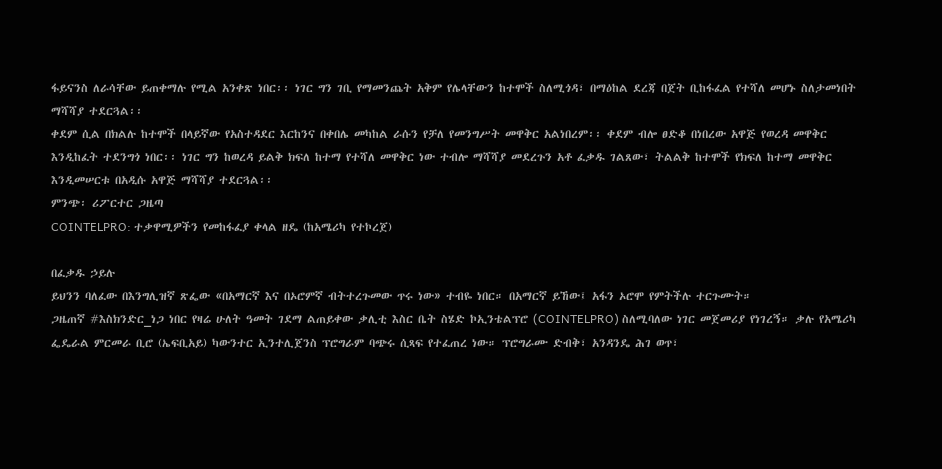ፋይናንስ ለራሳቸው ይጠቀማሉ የሚል አንቀጽ ነበር፡፡ ነገር ግን ገቢ የማመንጨት አቅም የሌላቸውን ከተሞች ስለሚጎዳ፣ በማዕከል ደረጃ በጀት ቢከፋፈል የተሻለ መሆኑ ስለታመነበት ማሻሻያ ተደርጓል፡፡
ቀደም ሲል በክልሉ ከተሞች በላይኛው የአስተዳደር እርከንና በቀበሌ መካከል ራሱን የቻለ የመንግሥት መዋቅር አልነበረም፡፡ ቀደም ብሎ ፀድቆ በነበረው አዋጅ የወረዳ መዋቅር እንዲከፈት ተደንግጎ ነበር፡፡ ነገር ግን ከወረዳ ይልቅ ክፍለ ከተማ የተሻለ መዋቅር ነው ተብሎ ማሻሻያ መደረጉን አቶ ፈቃዱ ገልጸው፣ ትልልቅ ከተሞች የክፍለ ከተማ መዋቅር እንዲመሠርቱ በአዲሱ አዋጅ ማሻሻያ ተደርጓል፡፡
ምንጭ፡ ሪፖርተር ጋዜጣ
COINTELPRO: ተቃዋሚዎችን የመከፋፈያ ቀላል ዘዴ (ከአሜሪካ የተኮረጀ)

በፈቃዱ ኃይሉ
ይህንን ባለፈው በእንግሊዝኛ ጽፌው «በአማርኛ እና በኦሮምኛ ብትተረጉመው ጥሩ ነው» ተብዬ ነበር። በአማርኛ ይኸው፤ አፋን ኦሮሞ የምትችሉ ተርጉሙት።
ጋዜጠኛ #እስክንድር_ነጋ ነበር የዛሬ ሁለት ዓመት ገደማ ልጠይቀው ቃሊቲ እስር ቤት ስሄድ ኮኢንቴልፕሮ (COINTELPRO) ስለሚባለው ነገር መጀመሪያ የነገረኝ። ቃሉ የአሜሪካ ፌዴራል ምርመራ ቢሮ (ኤፍቢአይ) ካውንተር ኢንተሊጀንስ ፕሮግራም ባጭሩ ሲጻፍ የተፈጠረ ነው። ፕሮግራሙ ድብቅ፣ አንዳንዴ ሕገ ወጥ፣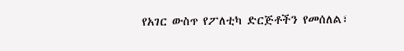የአገር ውስጥ የፖለቲካ ድርጅቶችን የመሰለል፣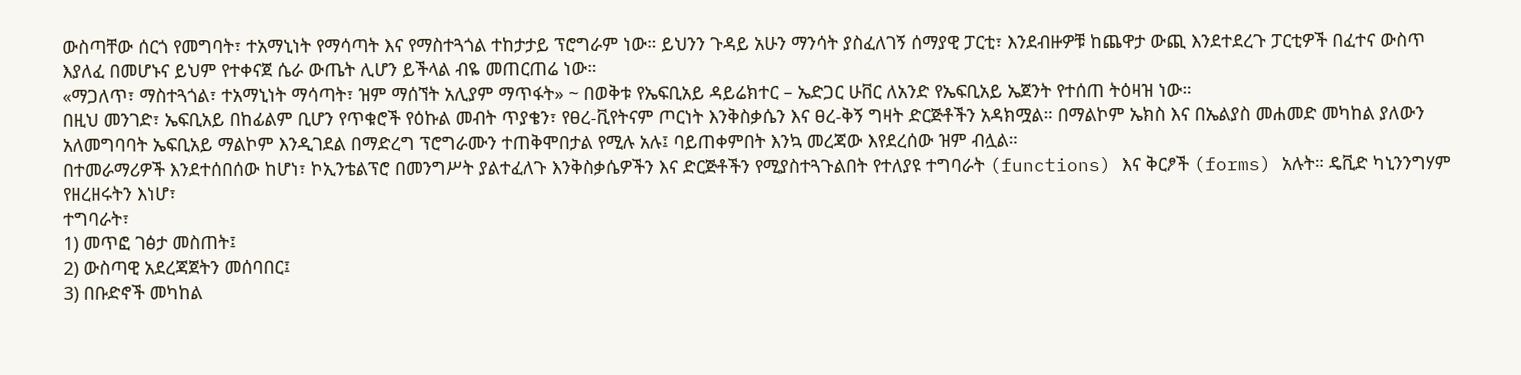ውስጣቸው ሰርጎ የመግባት፣ ተአማኒነት የማሳጣት እና የማስተጓጎል ተከታታይ ፕሮግራም ነው። ይህንን ጉዳይ አሁን ማንሳት ያስፈለገኝ ሰማያዊ ፓርቲ፣ እንደብዙዎቹ ከጨዋታ ውጪ እንደተደረጉ ፓርቲዎች በፈተና ውስጥ እያለፈ በመሆኑና ይህም የተቀናጀ ሴራ ውጤት ሊሆን ይችላል ብዬ መጠርጠሬ ነው።
«ማጋለጥ፣ ማስተጓጎል፣ ተአማኒነት ማሳጣት፣ ዝም ማሰኘት አሊያም ማጥፋት» ~ በወቅቱ የኤፍቢአይ ዳይሬክተር – ኤድጋር ሁቨር ለአንድ የኤፍቢአይ ኤጀንት የተሰጠ ትዕዛዝ ነው።
በዚህ መንገድ፣ ኤፍቢአይ በከፊልም ቢሆን የጥቁሮች የዕኩል መብት ጥያቄን፣ የፀረ-ቪየትናም ጦርነት እንቅስቃሴን እና ፀረ-ቅኝ ግዛት ድርጅቶችን አዳክሟል። በማልኮም ኤክስ እና በኤልያስ መሐመድ መካከል ያለውን አለመግባባት ኤፍቢአይ ማልኮም እንዲገደል በማድረግ ፕሮግራሙን ተጠቅሞበታል የሚሉ አሉ፤ ባይጠቀምበት እንኳ መረጃው እየደረሰው ዝም ብሏል።
በተመራማሪዎች እንደተሰበሰው ከሆነ፣ ኮኢንቴልፕሮ በመንግሥት ያልተፈለጉ እንቅስቃሴዎችን እና ድርጅቶችን የሚያስተጓጉልበት የተለያዩ ተግባራት (functions) እና ቅርፆች (forms) አሉት። ዴቪድ ካኒንንግሃም የዘረዘሩትን እነሆ፣
ተግባራት፣
1) መጥፎ ገፅታ መስጠት፤
2) ውስጣዊ አደረጃጀትን መሰባበር፤
3) በቡድኖች መካከል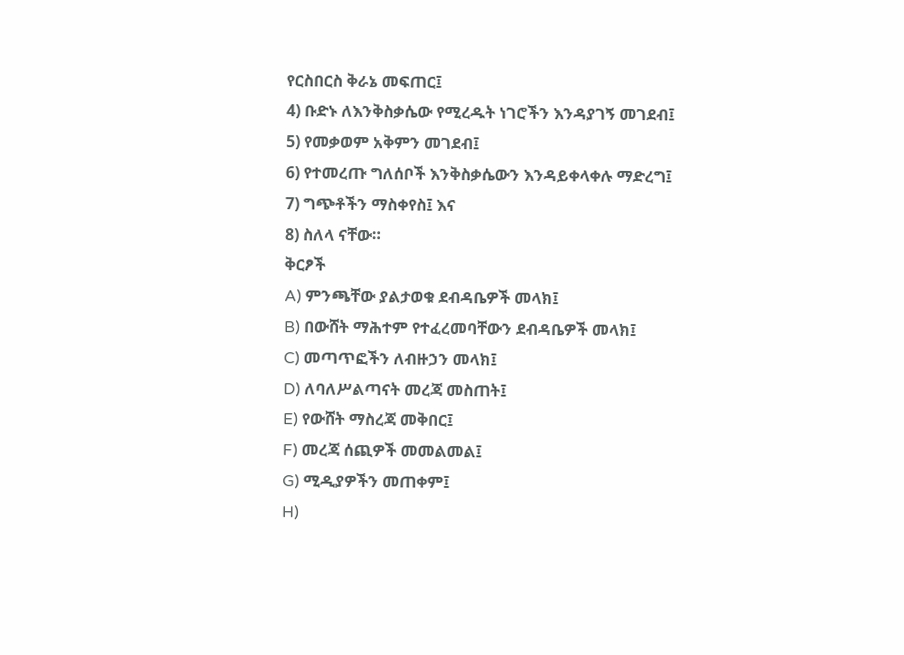የርስበርስ ቅራኔ መፍጠር፤
4) ቡድኑ ለእንቅስቃሴው የሚረዱት ነገሮችን እንዳያገኝ መገደብ፤
5) የመቃወም አቅምን መገደብ፤
6) የተመረጡ ግለሰቦች እንቅስቃሴውን እንዳይቀላቀሉ ማድረግ፤
7) ግጭቶችን ማስቀየስ፤ እና
8) ስለላ ናቸው።
ቅርፆች
A) ምንጫቸው ያልታወቁ ደብዳቤዎች መላክ፤
B) በውሸት ማሕተም የተፈረመባቸውን ደብዳቤዎች መላክ፤
C) መጣጥፎችን ለብዙኃን መላክ፤
D) ለባለሥልጣናት መረጃ መስጠት፤
E) የውሸት ማስረጃ መቅበር፤
F) መረጃ ሰጪዎች መመልመል፤
G) ሚዲያዎችን መጠቀም፤
H)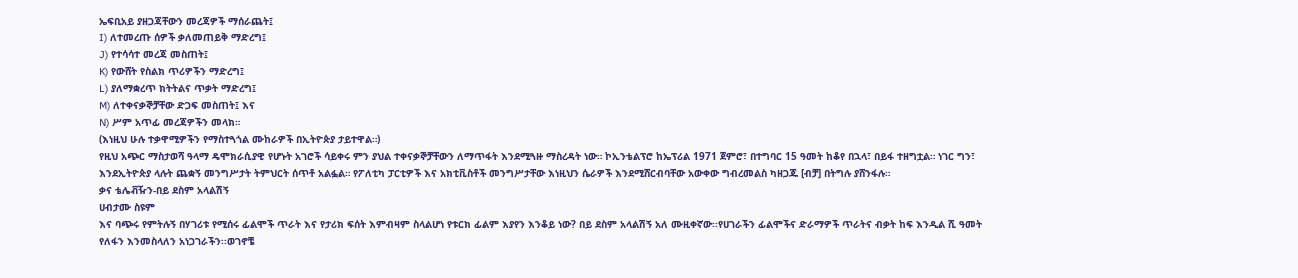ኤፍቢአይ ያዘጋጃቸውን መረጃዎች ማሰራጨት፤
I) ለተመረጡ ሰዎች ቃለመጠይቅ ማድረግ፤
J) የተሳሳተ መረጃ መስጠት፤
K) የውሸት የስልክ ጥሪዎችን ማድረግ፤
L) ያለማቋረጥ ክትትልና ጥቃት ማድረግ፤
M) ለተቀናቃኞቻቸው ድጋፍ መስጠት፤ እና
N) ሥም አጥፊ መረጃዎችን መላክ።
(እነዚህ ሁሉ ተቃዋሚዎችን የማስተጓጎል ሙከራዎች በኢትዮጵያ ታይተዋል።)
የዚህ አጭር ማስታወሻ ዓላማ ዴሞክራሲያዊ የሆኑት አገሮች ሳይቀሩ ምን ያህል ተቀናቃኞቻቸውን ለማጥፋት እንደሚጓዙ ማስረዳት ነው። ኮኢንቴልፕሮ ከኤፕሪል 1971 ጀምሮ፣ በተግባር 15 ዓመት ከቆየ በኋላ፣ በይፋ ተዘግቷል። ነገር ግን፣ እንደኢትዮጵያ ላሉት ጨቋኝ መንግሥታት ትምህርት ሰጥቶ አልፏል። የፖለቲካ ፓርቲዎች እና አክቲቪስቶች መንግሥታቸው እነዚህን ሴራዎች እንደሚሸርብባቸው አውቀው ግብረመልስ ካዘጋጁ [ብቻ] በትግሉ ያሸንፋሉ።
ቃና ቴሌቭዥን-በይ ደስም አላልሽኝ
ሀብታሙ ስዩም
እና ባጭሩ የምትሉኝ በሃገሪቱ የሚሰሩ ፊልሞች ጥራት እና የታሪክ ፍሰት እምብዛም ስላልሆነ የቱርክ ፊልም እያየን እንቆይ ነው? በይ ደስም አላልሽኝ አለ ሙዚቀኛው፡፡የሀገራችን ፊልሞችና ድራማዎች ጥራትና ብቃት ከፍ እንዲል ሺ ዓመት የለፋን እንመስላለን አነጋገራችን፡፡ወገኖቼ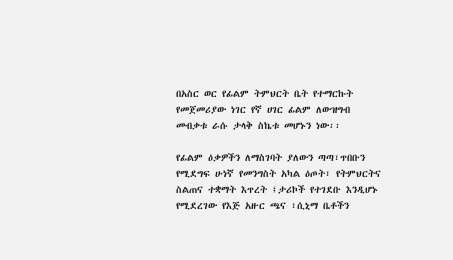በአስር ወር የፊልም ትምህርት ቤት የተማርኩት የመጀመሪያው ነገር የኛ ሀገር ፊልም ለውዝግብ መብቃቱ ራሱ ታላቅ ስኬቱ መሆኑን ነው፡፡

የፊልም ዕቃዎችን ለማስገባት ያለውን ጣጣ፣ጥበቡን የሚደግፍ ሁነኛ የመንግስት አካል ዕጦት፣ የትምህርትና ስልጠና ተቋማት እጥረት ፤ታሪኮች የተገደቡ እንዲሆኑ የሚደረገው የእጅ አዙር ጫና ፣ሲኒማ ቤቶችን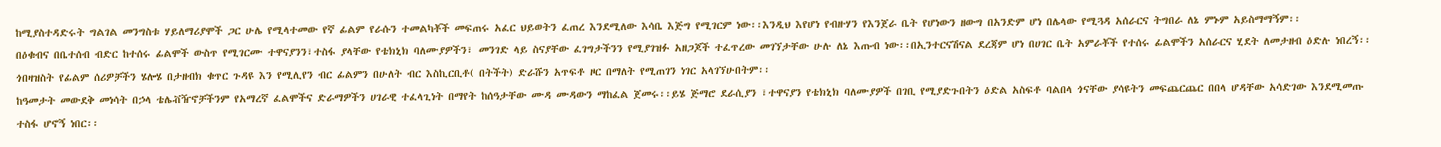ከሚያስተዳድሩት ግልገል መንግስቱ ሃይለማሪያሞች ጋር ሁሌ የሚላተመው የኛ ፊልም የራሱን ተመልካቾች መፍጠሩ አፈር ህይወትን ፈጠረ እንደሚለው እሳቤ እጅግ የሚገርም ነው፡፡እንዲህ እየሆነ የብዙሃን የእንጀራ ቤት የሆነውን ዘውግ በአንድም ሆነ በሌላው የሚጓዳ አሰራርና ትግበራ ለኔ ምኑም አይስማማኝም፡፡
በዕቁብና በቤተሰብ ብድር ከተሰሩ ፊልሞች ውስጥ የሚገርሙ ተዋናያንን፣ተስፋ ያላቸው የቴክኒክ ባለሙያዎችን፣ መንገድ ላይ ስናያቸው ፈገግታችንን የሚያገዝፉ አዘጋጆች ተፈጥረው መገኘታቸው ሁሉ ለኔ እጡብ ነው፡፡በኢንተርናሽናል ደረጃም ሆነ በሀገር ቤት አምራቾች የተሰሩ ፊልሞችን አሰራርና ሂደት ለመታዘብ ዕድሉ ነበረኝ፡፡ጎበዛዝስት የፊልም ሰሪዎቻችን ሄሎሄ በታዘብክ ቁጥር ጉዳዩ እን የሚሊየን ብር ፊልምን በሁለት ብር እስኪርቢቶ( በትችት) ድራሹን አጥፍቶ ዞር በማለት የሚጠገን ነገር አላገኘሁበትም፡፡
ከዓመታት መውደቅ መነሳት በኃላ ቴሌቭዥኖቻችንም የአማረኛ ፈልሞችና ድራማዎችን ሀገራዊ ተፈላጊነት በማየት ከሰዓታቸው ሙዳ ሙዳውን ማከፈል ጀመሩ፡፡ይሄ ጅማሮ ደራሲያን ፣ተዋናያን የቴክኒክ ባለሙያዎች በገቢ የሚያድጉበትን ዕድል አስፍቶ ባልበላ ጎናቸው ያሳዩትን መፍጨርጨር በበላ ሆዳቸው አሳድገው እንደሚመጡ ተስፋ ሆኖኝ ነበር፡፡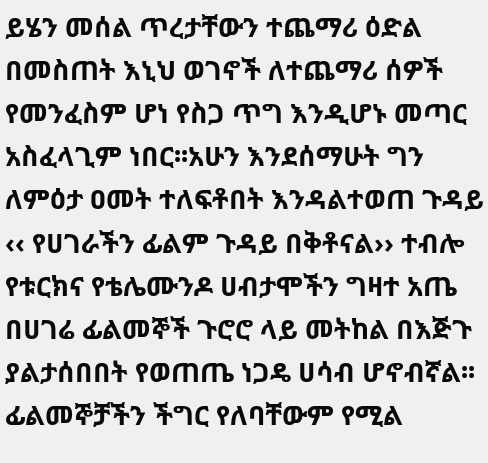ይሄን መሰል ጥረታቸውን ተጨማሪ ዕድል በመስጠት እኒህ ወገኖች ለተጨማሪ ሰዎች የመንፈስም ሆነ የስጋ ጥግ እንዲሆኑ መጣር አስፈላጊም ነበር፡፡አሁን እንደሰማሁት ግን ለምዕታ ዐመት ተለፍቶበት እንዳልተወጠ ጉዳይ ‹‹ የሀገራችን ፊልም ጉዳይ በቅቶናል›› ተብሎ የቱርክና የቴሌሙንዶ ሀብታሞችን ግዛተ አጤ በሀገሬ ፊልመኞች ጉሮሮ ላይ መትከል በእጅጉ ያልታሰበበት የወጠጤ ነጋዴ ሀሳብ ሆኖብኛል፡፡
ፊልመኞቻችን ችግር የለባቸውም የሚል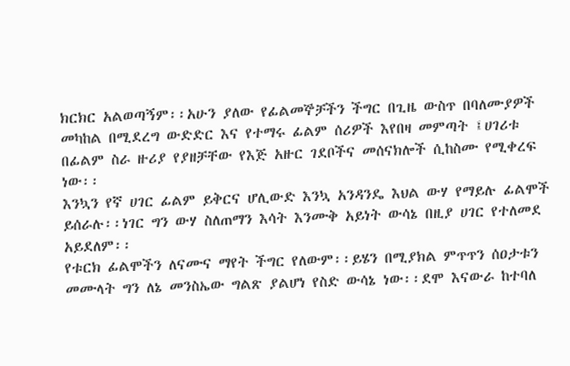ክርክር አልወጣኝም፡፡አሁን ያለው የፊልመኞቻችን ችግር በጊዜ ውስጥ በባለሙያዎች መካከል በሚደረግ ውድድር እና የተማሩ ፊልም ሰሪዎች እየበዛ መምጣት ፤ሀገሪቱ በፊልም ስራ ዙሪያ የያዘቻቸው የእጅ አዙር ገደቦችና መሰናክሎች ሲከስሙ የሚቀረፍ ነው፡፡
እንኳን የኛ ሀገር ፊልም ይቅርና ሆሊውድ እንኳ አንዳንዴ እህል ውሃ የማይሉ ፊልሞች ይሰራሉ፡፡ነገር ግን ውሃ ስለጠማን እሳት እንሙቅ አይነት ውሳኔ በዚያ ሀገር የተለመደ አይደለም፡፡
የቱርክ ፊልሞችን ለናሙና ማየት ችግር የለውም፡፡ይሄን በሚያክል ምጥጥን ሰዐታቱን መሙላት ግን ለኔ መንስኤው ግልጽ ያልሆነ የስድ ውሳኔ ነው፡፡ደሞ እናውራ ከተባለ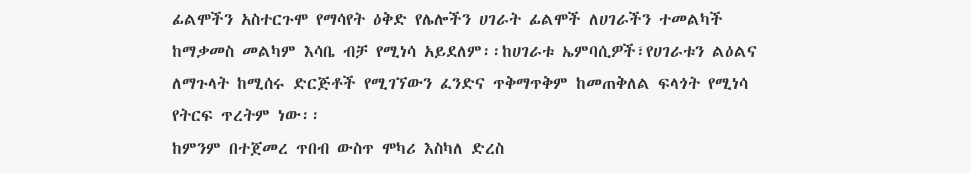ፊልሞችን አስተርጉሞ የማሳየት ዕቅድ የሌሎችን ሀገራት ፊልሞች ለሀገራችን ተመልካች ከማቃመስ መልካም እሳቤ ብቻ የሚነሳ አይደለም፡፡ከሀገራቱ ኤምባሲዎች፣የሀገራቱን ልዕልና ለማጉላት ከሚሰሩ ድርጅቶች የሚገኘውን ፈንድና ጥቅማጥቅም ከመጠቅለል ፍላጎት የሚነሳ የትርፍ ጥረትም ነው፡፡
ከምንም በተጀመረ ጥበብ ውስጥ ሞካሪ እስካለ ድረስ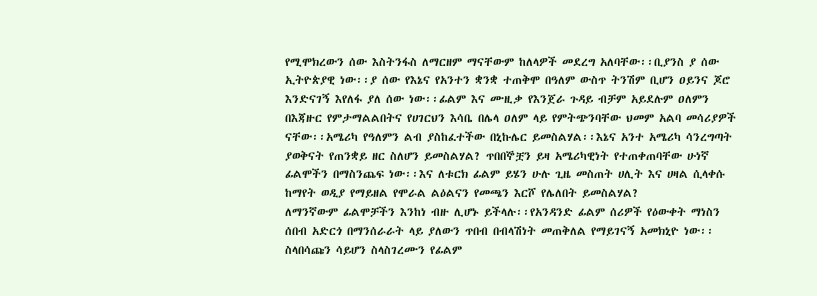የሚሞክረውን ሰው እስትንፋስ ለማርዘም ማናቸውም ከለላዎች መደረግ አለባቸው፡፡ቢያንስ ያ ሰው ኢትዮጵያዊ ነው፡፡ያ ሰው የእኔና የአንተን ቋንቋ ተጠቅሞ በዓለም ውስጥ ትንሽም ቢሆን ዐይንና ጆሮ እንድናገኝ እየለፋ ያለ ሰው ነው፡፡ፊልም እና ሙዚቃ የእንጀራ ጉዳይ ብቻም አይደሉም ዐለምን በእጃዙር የምታማልልበትና የሀገርህን እሳቤ በሌላ ዐለም ላይ የምትጭንባቸው ህመም አልባ መሳሪያዎች ናቸው፡፡አሜሪካ የዓለምን ልብ ያስከፈተችው በኒኩሌር ይመስልሃል፡፡እኔና አንተ አሜሪካ ሳንረግጣት ያወቅናት የጠንቋይ ዘር ስለሆን ይመስልሃል? ጥበበኞቿን ይዛ አሜሪካዊነት የተጠቀጠባቸው ሁነኛ ፊልሞችን በማስንጨፍ ነው፡፡እና ለቱርክ ፊልም ይሄን ሁሉ ጊዜ መስጠት ሀሊት እና ሀዛል ሲላቀሱ ከማየት ወዲያ የማይዘል የሞራል ልዕልናን የመጫን እርሾ የሌለበት ይመስልሃል?
ለማንኛውም ፊልሞቻችን እንከነ ብዙ ሊሆኑ ይችላሉ፡፡የአንዳንድ ፊልም ሰሪዎች የዕውቀት ማነስን ሰበብ አድርጎ በማንሰራራት ላይ ያለውን ጥበብ በብላሽነት መጠቅለል የማይገናኝ አመክኒዮ ነው፡፡ስላበሳጩን ሳይሆን ስላስገረሙን የፊልም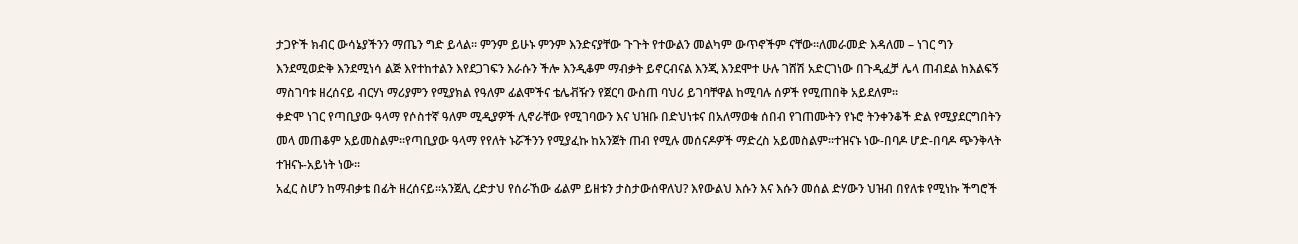ታጋዮች ክብር ውሳኔያችንን ማጤን ግድ ይላል፡፡ ምንም ይሁኑ ምንም እንድናያቸው ጉጉት የተውልን መልካም ውጥኖችም ናቸው፡፡ለመራመድ እዳለመ – ነገር ግን እንደሚወድቅ እንደሚነሳ ልጅ እየተከተልን እየደጋገፍን እራሱን ችሎ እንዲቆም ማብቃት ይኖርብናል እንጂ እንደሞተ ሁሉ ገሸሽ አድርገነው በጉዲፈቻ ሌላ ጠብደል ከእልፍኝ ማስገባቱ ዘረሰናይ ብርሃነ ማሪያምን የሚያክል የዓለም ፊልሞችና ቴሌቭዥን የጀርባ ውስጠ ባህሪ ይገባቸዋል ከሚባሉ ሰዎች የሚጠበቅ አይደለም፡፡
ቀድሞ ነገር የጣቢያው ዓላማ የሶስተኛ ዓለም ሚዲያዎች ሊኖራቸው የሚገባውን እና ህዝቡ በድህነቱና በአለማወቁ ሰበብ የገጠሙትን የኑሮ ትንቀንቆች ድል የሚያደርግበትን መላ መጠቆም አይመስልም፡፡የጣቢያው ዓላማ የየለት ኑሯችንን የሚያፈኩ ከአንጀት ጠብ የሚሉ መሰናዶዎች ማድረስ አይመስልም፡፡ተዝናኑ ነው-በባዶ ሆድ-በባዶ ጭንቅላት ተዝናኑ-አይነት ነው፡፡
አፈር ስሆን ከማብቃቴ በፊት ዘረሰናይ፡፡አንጀሊ ረድታህ የሰራኸው ፊልም ይዘቱን ታስታውሰዋለህ? እየውልህ እሱን እና እሱን መሰል ድሃውን ህዝብ በየለቱ የሚነኩ ችግሮች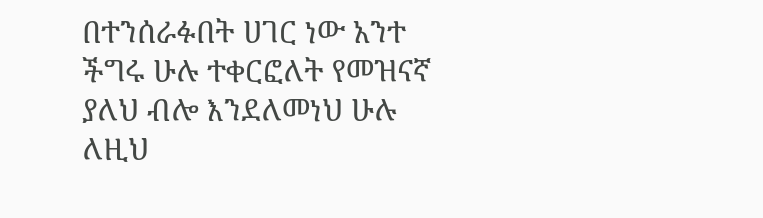በተንሰራፉበት ሀገር ነው አንተ ችግሩ ሁሉ ተቀርፎለት የመዝናኛ ያለህ ብሎ እንደለመነህ ሁሉ ለዚህ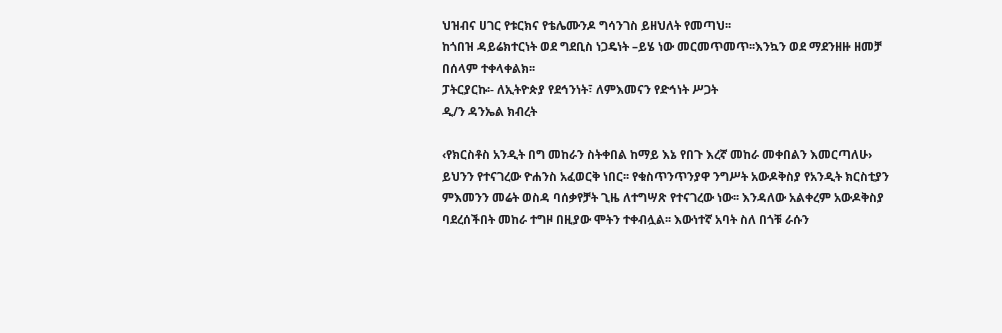ህዝብና ሀገር የቱርክና የቴሌሙንዶ ግሳንገስ ይዘህለት የመጣህ፡፡
ከጎበዝ ዳይሬክተርነት ወደ ግደቢስ ነጋዴነት –ይሄ ነው መርመጥመጥ፡፡እንኳን ወደ ማደንዘዙ ዘመቻ በሰላም ተቀላቀልክ፡፡
ፓትርያርኩ፡- ለኢትዮጵያ የደኅንነት፣ ለምእመናን የድኅነት ሥጋት
ዲ/ን ዳንኤል ክብረት

‹የክርስቶስ አንዲት በግ መከራን ስትቀበል ከማይ እኔ የበጉ እረኛ መከራ መቀበልን እመርጣለሁ›
ይህንን የተናገረው ዮሐንስ አፈወርቅ ነበር፡፡ የቁስጥንጥንያዋ ንግሥት አውዶቅስያ የአንዲት ክርስቲያን ምእመንን መሬት ወስዳ ባሰቃየቻት ጊዜ ለተግሣጽ የተናገረው ነው፡፡ እንዳለው አልቀረም አውዶቅስያ ባደረሰችበት መከራ ተግዞ በዚያው ሞትን ተቀብሏል፡፡ እውነተኛ አባት ስለ በጎቹ ራሱን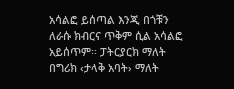አሳልፎ ይሰጣል እንጂ በጎቹን ለራሱ ክብርና ጥቅም ሲል አሳልፎ አይሰጥም፡፡ ፓትርያርክ ማለት በግሪክ ‹ታላቅ አባት› ማለት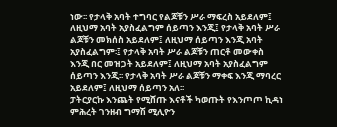ነው፡፡ የታላቅ አባት ተግባር የልጆቹን ሥራ ማፍረስ አይደለም፤ ለዚህማ አባት አያስፈልግም ሰይጣን እንጂ፤ የታላቅ አባት ሥራ ልጆቹን መክሰስ አይደለም፤ ለዚህማ ሰይጣን እንጂ አባት አያስፈልግም፡፤ የታላቅ አባት ሥራ ልጆቹን ጠርቶ መውቀስ እንጂ በር መዝጋት አይደለም፤ ለዚህማ አባት አያስፈልግም ሰይጣን እንጂ፡፡ የታላቅ አባት ሥራ ልጆቹን ማቀፍ እንጂ ማባረር አይደለም፤ ለዚህማ ሰይጣን አለ፡፡
ፓትርያርኩ እንጨት የሚሸጡ እናቶች ካወጡት የእንጦጦ ኪዳነ ምሕረት ገንዘብ ግማሽ ሚሊዮን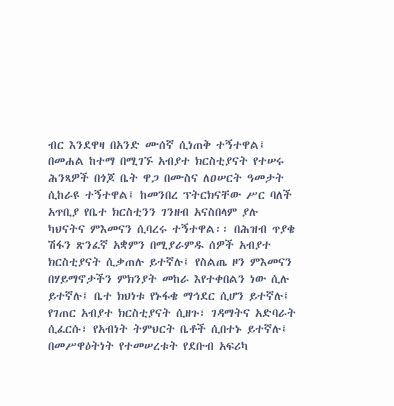ብር እንደዋዛ በአንድ ሙሰኛ ሲነጠቅ ተኝተዋል፤ በመሐል ከተማ በሚገኙ አብያተ ክርስቲያናት የተሠሩ ሕንጻዎች በጎጆ ቤት ዋጋ በሙስና ለዐሠርት ዓመታት ሲከራዩ ተኝተዋል፤ ከመንበረ ፕትርክናቸው ሥር ባለች አጥቢያ የቤተ ክርስቲንን ገንዘብ አናስበላም ያሉ ካህናትና ምእመናን ሲባረሩ ተኝተዋል፡፡ በሕዝብ ጥያቄ ሽፋን ጽንፈኛ አቋምን በሚያራምዱ ሰዎች አብያተ ክርስቲያናት ሲቃጠሉ ይተኛሉ፤ የስልጤ ዞን ምእመናን በሃይማኖታችን ምክንያት መከራ እየተቀበልን ነው ሲሉ ይተኛሉ፤ ቤተ ክህነቱ የኑፋቄ ማኅደር ሲሆን ይተኛሉ፤ የገጠር አብያተ ክርስቲያናት ሲዘጉ፣ ገዳማትና አድባራት ሲፈርሱ፣ የአብነት ትምህርት ቤቶች ሲበተኑ ይተኛሉ፤ በመሥዋዕትነት የተመሠረቱት የደቡብ አፍሪካ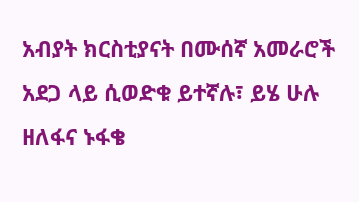አብያት ክርስቲያናት በሙሰኛ አመራሮች አደጋ ላይ ሲወድቁ ይተኛሉ፣ ይሄ ሁሉ ዘለፋና ኑፋቄ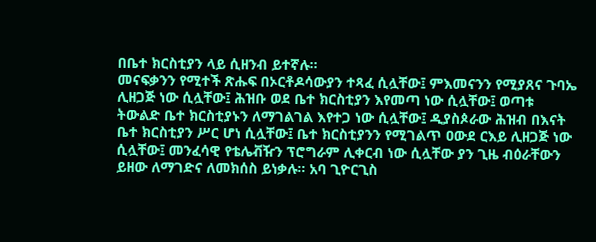በቤተ ክርስቲያን ላይ ሲዘንብ ይተኛሉ፡፡
መናፍቃንን የሚተች ጽሑፍ በኦርቶዶሳውያን ተጻፈ ሲሏቸው፤ ምእመናንን የሚያጸና ጉባኤ ሊዘጋጅ ነው ሲሏቸው፤ ሕዝቡ ወደ ቤተ ክርስቲያን እየመጣ ነው ሲሏቸው፤ ወጣቱ ትውልድ ቤተ ክርስቲያኑን ለማገልገል እየተጋ ነው ሲሏቸው፤ ዲያስጶራው ሕዝብ በእናት ቤተ ክርስቲያን ሥር ሆነ ሲሏቸው፤ ቤተ ክርስቲያንን የሚገልጥ ዐውደ ርእይ ሊዘጋጅ ነው ሲሏቸው፤ መንፈሳዊ የቴሌቭዥን ፕሮግራም ሊቀርብ ነው ሲሏቸው ያን ጊዜ ብዕራቸውን ይዘው ለማገድና ለመክሰስ ይነቃሉ፡፡ አባ ጊዮርጊስ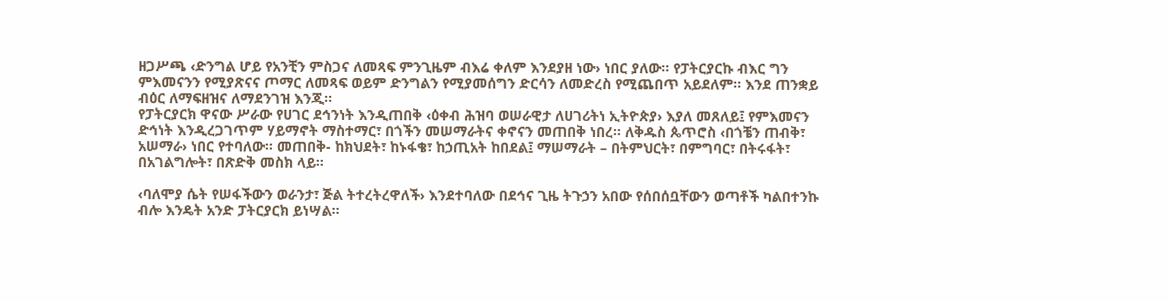ዘጋሥጫ ‹ድንግል ሆይ የአንቺን ምስጋና ለመጻፍ ምንጊዜም ብእሬ ቀለም እንደያዘ ነው› ነበር ያለው፡፡ የፓትርያርኩ ብእር ግን ምእመናንን የሚያጽናና ጦማር ለመጻፍ ወይም ድንግልን የሚያመሰግን ድርሳን ለመድረስ የሚጨበጥ አይደለም፡፡ እንደ ጠንቋይ ብዕር ለማፍዘዝና ለማደንገዝ እንጂ፡፡
የፓትርያርክ ዋናው ሥራው የሀገር ደኅንነት እንዲጠበቅ ‹ዕቀብ ሕዝባ ወሠራዊታ ለሀገሪትነ ኢትዮጵያ› እያለ መጸለይ፤ የምእመናን ድኅነት እንዲረጋገጥም ሃይማኖት ማስተማር፣ በጎችን መሠማራትና ቀኖናን መጠበቅ ነበረ፡፡ ለቅዱስ ጴጥሮስ ‹በጎቼን ጠብቅ፣ አሠማራ› ነበር የተባለው፡፡ መጠበቅ- ከክህደት፣ ከኑፋቄ፣ ከኃጢአት ከበደል፤ ማሠማራት – በትምህርት፣ በምግባር፣ በትሩፋት፣ በአገልግሎት፣ በጽድቅ መስክ ላይ፡፡

‹ባለሞያ ሴት የሠፋችውን ወራንታ፣ ጅል ትተረትረዋለች› እንደተባለው በደኅና ጊዜ ትጉኃን አበው የሰበሰቧቸውን ወጣቶች ካልበተንኩ ብሎ እንዴት አንድ ፓትርያርክ ይነሣል፡፡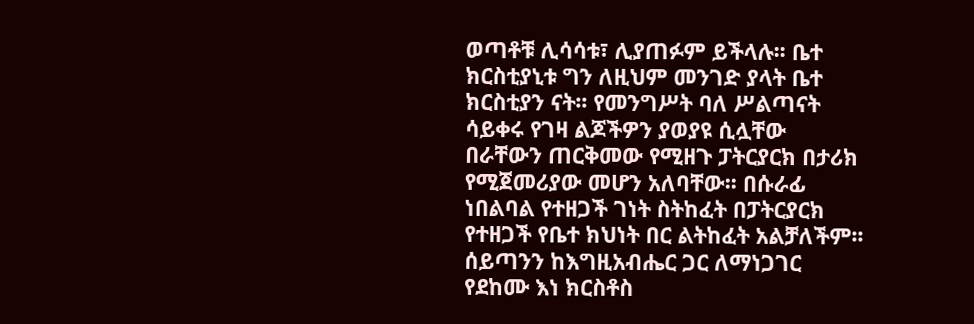ወጣቶቹ ሊሳሳቱ፣ ሊያጠፉም ይችላሉ፡፡ ቤተ ክርስቲያኒቱ ግን ለዚህም መንገድ ያላት ቤተ ክርስቲያን ናት፡፡ የመንግሥት ባለ ሥልጣናት ሳይቀሩ የገዛ ልጆችዎን ያወያዩ ሲሏቸው በራቸውን ጠርቅመው የሚዘጉ ፓትርያርክ በታሪክ የሚጀመሪያው መሆን አለባቸው፡፡ በሱራፊ ነበልባል የተዘጋች ገነት ስትከፈት በፓትርያርክ የተዘጋች የቤተ ክህነት በር ልትከፈት አልቻለችም፡፡ ሰይጣንን ከእግዚአብሔር ጋር ለማነጋገር የደከሙ እነ ክርስቶስ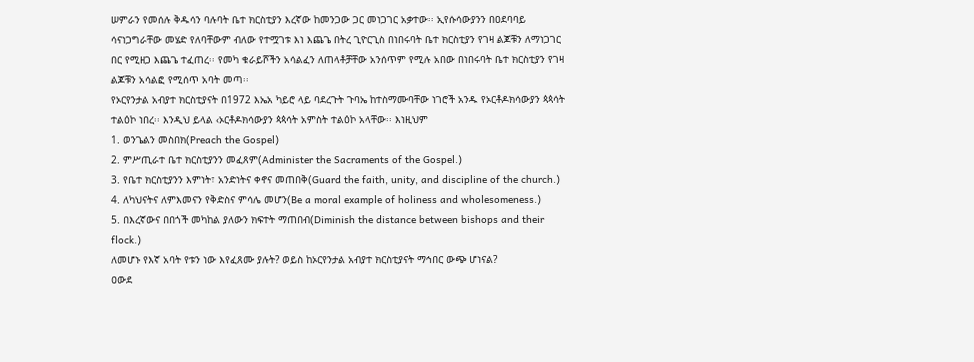ሠምራን የመሰሉ ቅዱሳን ባሉባት ቤተ ክርስቲያን እረኛው ከመንጋው ጋር መነጋገር አቃተው፡፡ ኢየሱሳውያንን በዐደባባይ ሳናነጋግራቸው መሄድ የለባቸውም ብለው የተሟገቱ እነ እጨጌ በትረ ጊዮርጊስ በነበሩባት ቤተ ክርስቲያን የገዛ ልጆቹን ለማነጋገር በር የሚዘጋ እጨጌ ተፈጠረ፡፡ የመካ ቁራይሾችን አሳልፈን ለጠላቶቻቸው አንሰጥም የሚሉ አበው በነበሩባት ቤተ ክርስቲያን የገዛ ልጆቹን አሳልፎ የሚሰጥ አባት መጣ፡፡
የኦርየንታል አብያተ ክርስቲያናት በ1972 እኤአ ካይሮ ላይ ባደረጉት ጉባኤ ከተስማሙባቸው ነገሮች አንዱ የኦርቶዶክሳውያን ጳጳሳት ተልዕኮ ነበረ፡፡ እንዲህ ይላል ‹ኦርቶዶክሳውያን ጳጳሳት አምስት ተልዕኮ አላቸው፡፡ እነዚህም
1. ወንጌልን መስበክ(Preach the Gospel)
2. ምሥጢራተ ቤተ ክርስቲያንን መፈጸም(Administer the Sacraments of the Gospel.)
3. የቤተ ክርስቲያንን እምነት፣ አንድነትና ቀኖና መጠበቅ(Guard the faith, unity, and discipline of the church.)
4. ለካህናትና ለምእመናን የቅድስና ምሳሌ መሆን(Be a moral example of holiness and wholesomeness.)
5. በእረኛውና በበጎች መካከል ያለውን ክፍተት ማጠበብ(Diminish the distance between bishops and their flock.)
ለመሆኑ የእኛ አባት የቱን ነው እየፈጸሙ ያሉት? ወይስ ከኦርየንታል አብያተ ክርስቲያናት ማኅበር ውጭ ሆነናል?
ዐውደ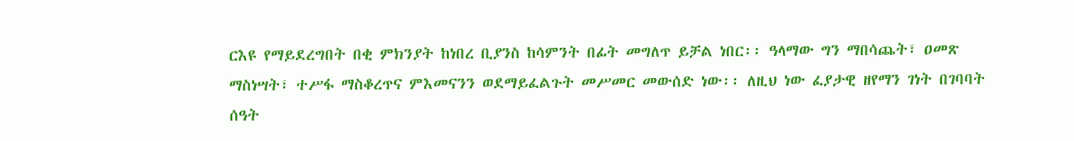ርእዩ የማይደረግበት በቂ ምክንያት ከነበረ ቢያንስ ከሳምንት በፊት መግለጥ ይቻል ነበር፡፡ ዓላማው ግን ማበሳጨት፣ ዐመጽ ማስነሣት፣ ተሥፋ ማስቆረጥና ምእመናንን ወደማይፈልጉት መሥመር መውሰድ ነው፡፡ ለዚህ ነው ፈያታዊ ዘየማን ገነት በገባባት ሰዓት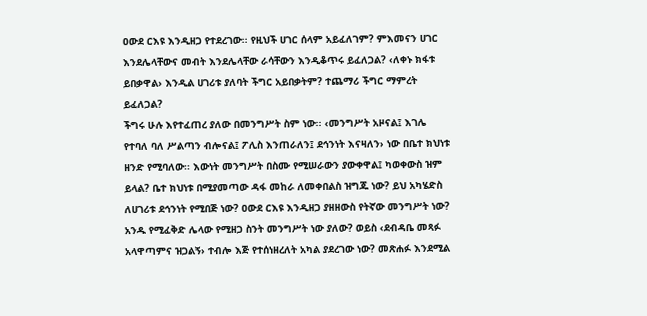ዐውደ ርእዩ እንዲዘጋ የተደረገው፡፡ የዚህች ሀገር ሰላም አይፈለገም? ምእመናን ሀገር እንደሌላቸውና መብት እንደሌላቸው ራሳቸውን እንዲቆጥሩ ይፈለጋል? ‹ለቀኑ ክፋቱ ይበቃዋል› እንዲል ሀገሪቱ ያለባት ችግር አይበቃትም? ተጨማሪ ችግር ማምረት ይፈለጋል?
ችግሩ ሁሉ እየተፈጠረ ያለው በመንግሥት ስም ነው፡፡ ‹መንግሥት አዞናል፤ እገሌ የተባለ ባለ ሥልጣን ብሎናል፤ ፖሊስ እንጠራለን፤ ደኅንነት እናዛለን› ነው በቤተ ክህነቱ ዘንድ የሚባለው፡፡ እውነት መንግሥት በስሙ የሚሠራውን ያውቀዋል፤ ካወቀውስ ዝም ይላል? ቤተ ክህነቱ በሚያመጣው ዳፋ መከራ ለመቀበልስ ዝግጁ ነው? ይህ አካሄድስ ለሀገሪቱ ደኅንነት የሚበጅ ነው? ዐውደ ርእዩ እንዲዘጋ ያዘዘውስ የትኛው መንግሥት ነው? አንዱ የሚፈቅድ ሌላው የሚዘጋ ስንት መንግሥት ነው ያለው? ወይስ ‹ደብዳቤ መጻፉ አላዋጣምና ዝጋልኝ› ተብሎ እጅ የተሰነዘረለት አካል ያደረገው ነው? መጽሐፉ እንደሚል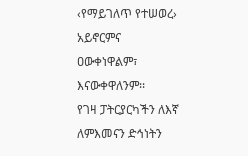‹የማይገለጥ የተሠወረ› አይኖርምና ዐውቀነዋልም፣ እናውቀዋለንም፡፡
የገዛ ፓትርያርካችን ለእኛ ለምእመናን ድኅነትን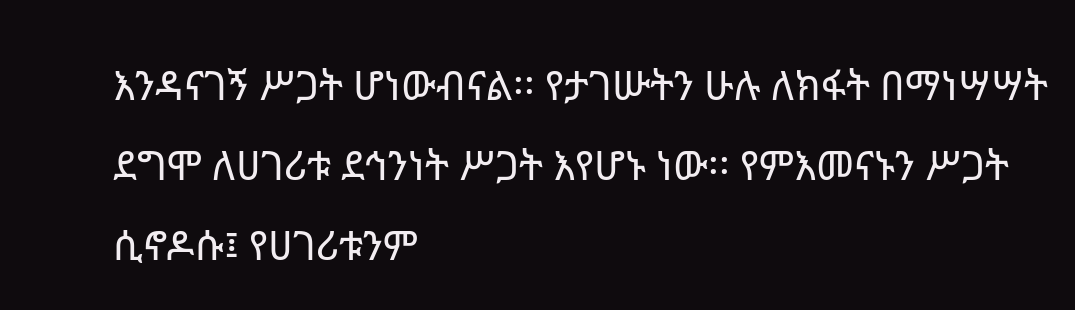እንዳናገኝ ሥጋት ሆነውብናል፡፡ የታገሡትን ሁሉ ለክፋት በማነሣሣት ደግሞ ለሀገሪቱ ደኅንነት ሥጋት እየሆኑ ነው፡፡ የምእመናኑን ሥጋት ሲኖዶሱ፤ የሀገሪቱንም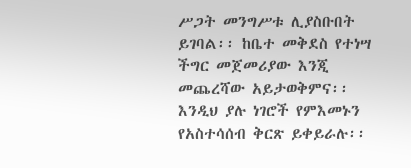ሥጋት መንግሥቱ ሊያስቡበት ይገባል፡፡ ከቤተ መቅደስ የተነሣ ችግር መጀመሪያው እንጂ መጨረሻው አይታወቅምና፡፡ እንዲህ ያሉ ነገሮች የምእመኑን የአስተሳሰብ ቅርጽ ይቀይራሉ፡፡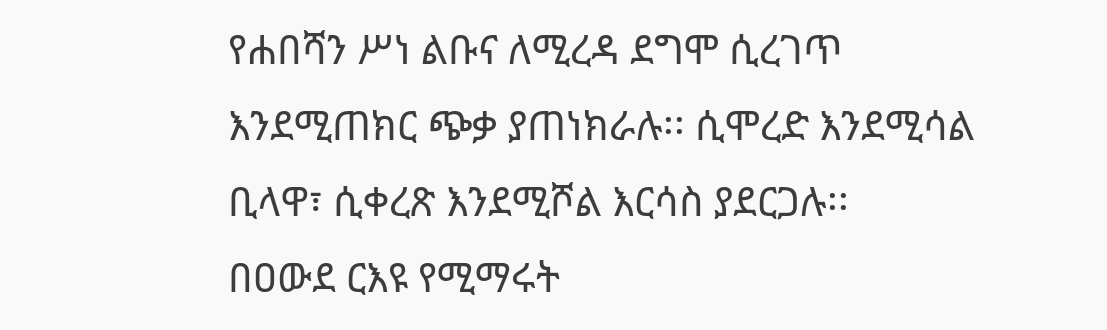የሐበሻን ሥነ ልቡና ለሚረዳ ደግሞ ሲረገጥ እንደሚጠክር ጭቃ ያጠነክራሉ፡፡ ሲሞረድ እንደሚሳል ቢላዋ፣ ሲቀረጽ እንደሚሾል እርሳስ ያደርጋሉ፡፡
በዐውደ ርእዩ የሚማሩት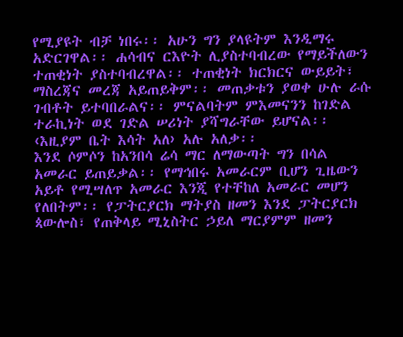የሚያዩት ብቻ ነበሩ፡፡ አሁን ግን ያላዩትም እንዲማሩ አድርገዋል፡፡ ሐሳብና ርእዮት ሊያስተባብረው የማይችለውን ተጠቂነት ያስተባብረዋል፡፡ ተጠቂነት ክርክርና ውይይት፣ ማስረጃና መረጃ አይጠይቅም፡፡ መጠቃቱን ያወቀ ሁሉ ራሱ ገብቶት ይተባበራልና፡፡ ምናልባትም ምእመናንን ከገድል ተራኪነት ወደ ገድል ሠሪነት ያሻግራቸው ይሆናል፡፡ ‹እዚያም ቤት እሳት አለ› አሉ አለቃ፡፡
እንደ ሶምሶን ከአንበሳ ሬሳ ማር ለማውጣት ግን በሳል አመራር ይጠይቃል፡፡ የማኅበሩ አመራርም ቢሆን ጊዜውን አይቶ የሚሣለጥ አመራር እንጂ የተቸከለ አመራር መሆን የለበትም፡፡ የፓትርያርክ ማትያስ ዘመን እንደ ፓትርያርክ ጳውሎስ፣ የጠቅላይ ሚኒስትር ኃይለ ማርያምም ዘመን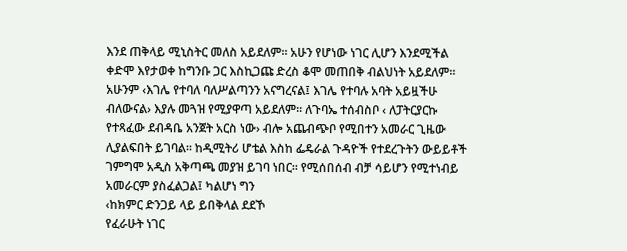እንደ ጠቅላይ ሚኒስትር መለስ አይደለም፡፡ አሁን የሆነው ነገር ሊሆን እንደሚችል ቀድሞ እየታወቀ ከግንቡ ጋር እስኪጋጩ ድረስ ቆሞ መጠበቅ ብልህነት አይደለም፡፡ አሁንም ‹እገሌ የተባለ ባለሥልጣንን አናግረናል፤ እገሌ የተባሉ አባት አይዟችሁ ብለውናል› እያሉ መጓዝ የሚያዋጣ አይደለም፡፡ ለጉባኤ ተሰብስቦ ‹ ለፓትርያርኩ የተጻፈው ደብዳቤ አንጀት አርስ ነው› ብሎ አጨብጭቦ የሚበተን አመራር ጊዜው ሊያልፍበት ይገባል፡፡ ከዲሚትሪ ሆቴል እስከ ፌዴራል ጉዳዮች የተደረጉትን ውይይቶች ገምግሞ አዲስ አቅጣጫ መያዝ ይገባ ነበር፡፡ የሚሰበሰብ ብቻ ሳይሆን የሚተነብይ አመራርም ያስፈልጋል፤ ካልሆነ ግን
‹ከክምር ድንጋይ ላይ ይበቅላል ደደኾ
የፈራሁት ነገር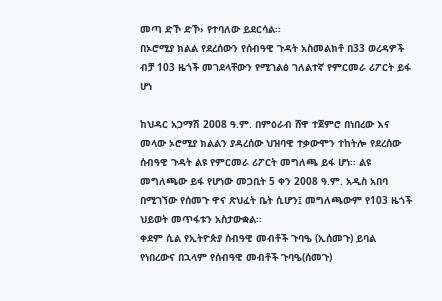መጣ ድኾ ድኾ› የተባለው ይደርሳል፡፡
በኦሮሚያ ክልል የደረሰውን የሰብዓዊ ጉዳት አስመልክቶ በ33 ወረዳዎች ብቻ 103 ዜጎች መገደላቸውን የሚገልፅ ገለልተኛ የምርመራ ሪፖርት ይፋ ሆነ

ከህዳር አጋማሽ 2008 ዓ.ም. በምዕራብ ሸዋ ተጀምሮ በነበረው እና መላው ኦሮሚያ ክልልን ያዳረሰው ህዝባዊ ተቃውሞን ተከትሎ የደረሰው ሰብዓዊ ጉዳት ልዩ የምርመራ ሪፖርት መግለጫ ይፋ ሆነ፡፡ ልዩ መግለጫው ይፋ የሆነው መጋቢት 5 ቀን 2008 ዓ.ም. አዲስ አበባ በሚገኘው የሰመጉ ዋና ጽህፈት ቤት ሲሆን፤ መግለጫውም የ103 ዜጎች ህይወት መጥፋቱን አስታውቋል፡፡
ቀደም ሲል የኢትዮጵያ ሰብዓዊ መብቶች ጉባዔ (ኢሰመጉ) ይባል የነበረውና በኋላም የሰብዓዊ መብቶች ጉባዔ(ሰመጉ)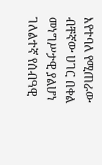እየተባለ የሚጠራው ብቸኛው ሀገር በቀል መነግሥታዊ ያልሆነ ገለልተኛ የሰብዓዊ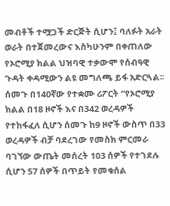መብቶች ተሟጋች ድርጅት ሲሆን፤ ባለፉት አራት ወራት በተጀመረውና እስካሁንም በቀጠለው የኦሮሚያ ክልል ህዝባዊ ተቃውሞ የሰብዓዊ ጉዳት ቀዳሚውን ልዩ መግለጫ ይፋ አድርጓል፡፡ ሰመጉ በ140ኛው የተቋሙ ሪፖርት “የኦሮሚያ ክልል በ18 ዞኖች እና በ342 ወረዳዎች የተከፋፈለ ሲሆን ሰመጉ ከ9 ዞኖች ውስጥ በ33 ወረዳዎች ብቻ ባደረገው የመስክ ምርመራ ባገኘው ውጤት መሰረት 103 ሰዎች የተገደሉ ሲሆን 57 ሰዎች በጥይት የመቁሰል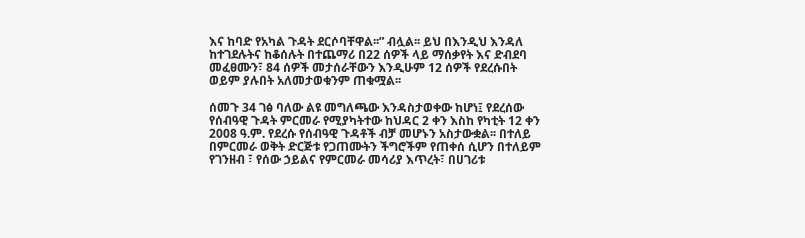እና ከባድ የአካል ጉዳት ደርሶባቸዋል፡፡” ብሏል፡፡ ይህ በእንዲህ እንዳለ ከተገደሉትና ከቆሰሉት በተጨማሪ በ22 ሰዎች ላይ ማሰቃየት እና ድብደባ መፈፀሙን፣ 84 ሰዎች መታሰራቸውን እንዲሁም 12 ሰዎች የደረሱበት ወይም ያሉበት አለመታወቁንም ጠቁሟል፡፡

ሰመጉ 34 ገፅ ባለው ልዩ መግለጫው እንዳስታወቀው ከሆነ፤ የደረሰው የሰብዓዊ ጉዳት ምርመራ የሚያካትተው ከህዳር 2 ቀን እስከ የካቲት 12 ቀን 2008 ዓ.ም. የደረሱ የሰብዓዊ ጉዳቶች ብቻ መሆኑን አስታውቋል፡፡ በተለይ በምርመራ ወቅት ድርጅቱ የጋጠሙትን ችግሮችም የጠቀሰ ሲሆን በተለይም የገንዘብ ፣ የሰው ኃይልና የምርመራ መሳሪያ እጥረት፣ በሀገሪቱ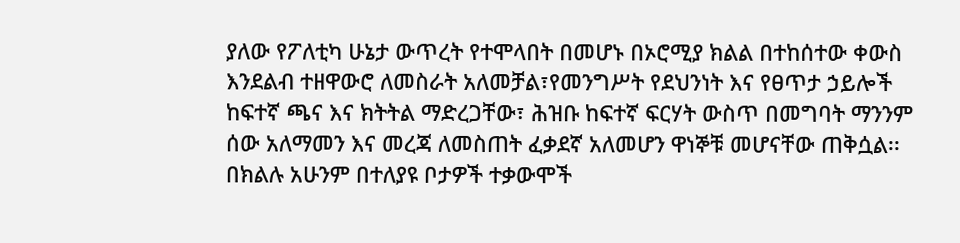ያለው የፖለቲካ ሁኔታ ውጥረት የተሞላበት በመሆኑ በኦሮሚያ ክልል በተከሰተው ቀውስ እንደልብ ተዘዋውሮ ለመስራት አለመቻል፣የመንግሥት የደህንነት እና የፀጥታ ኃይሎች ከፍተኛ ጫና እና ክትትል ማድረጋቸው፣ ሕዝቡ ከፍተኛ ፍርሃት ውስጥ በመግባት ማንንም ሰው አለማመን እና መረጃ ለመስጠት ፈቃደኛ አለመሆን ዋነኞቹ መሆናቸው ጠቅሷል፡፡
በክልሉ አሁንም በተለያዩ ቦታዎች ተቃውሞች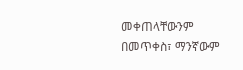መቀጠላቸውንም በመጥቀስ፣ ማንኛውም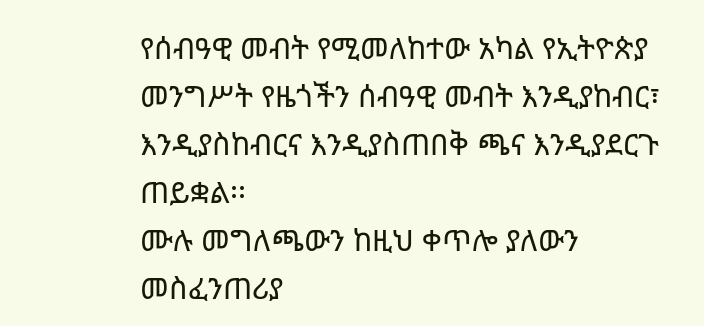የሰብዓዊ መብት የሚመለከተው አካል የኢትዮጵያ መንግሥት የዜጎችን ሰብዓዊ መብት እንዲያከብር፣ እንዲያስከብርና እንዲያስጠበቅ ጫና እንዲያደርጉ ጠይቋል፡፡
ሙሉ መግለጫውን ከዚህ ቀጥሎ ያለውን መስፈንጠሪያ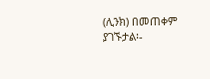(ሊንክ) በመጠቀም ያገኙታል፡-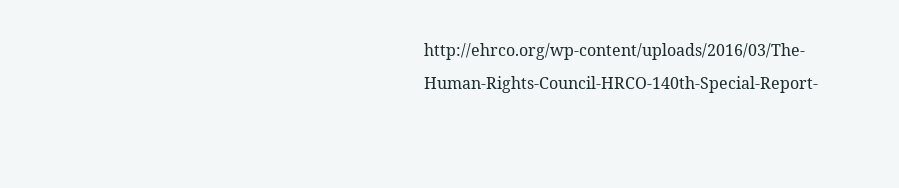http://ehrco.org/wp-content/uploads/2016/03/The-Human-Rights-Council-HRCO-140th-Special-Report-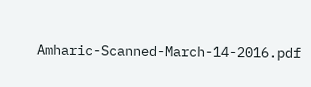Amharic-Scanned-March-14-2016.pdf